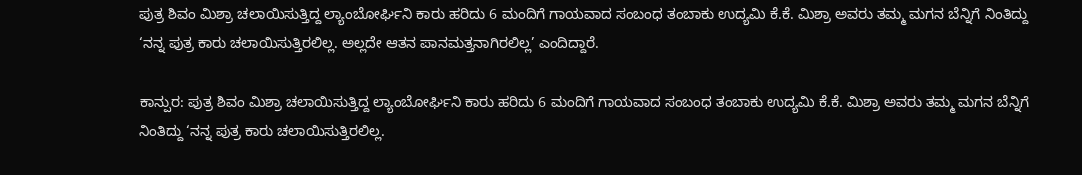ಪುತ್ರ ಶಿವಂ ಮಿಶ್ರಾ ಚಲಾಯಿಸುತ್ತಿದ್ದ ಲ್ಯಾಂಬೋರ್ಘಿನಿ ಕಾರು ಹರಿದು 6 ಮಂದಿಗೆ ಗಾಯವಾದ ಸಂಬಂಧ ತಂಬಾಕು ಉದ್ಯಮಿ ಕೆ.ಕೆ. ಮಿಶ್ರಾ ಅವರು ತಮ್ಮ ಮಗನ ಬೆನ್ನಿಗೆ ನಿಂತಿದ್ದು ‘ನನ್ನ ಪುತ್ರ ಕಾರು ಚಲಾಯಿಸುತ್ತಿರಲಿಲ್ಲ. ಅಲ್ಲದೇ ಆತನ ಪಾನಮತ್ತನಾಗಿರಲಿಲ್ಲ’ ಎಂದಿದ್ದಾರೆ.

ಕಾನ್ಪುರ: ಪುತ್ರ ಶಿವಂ ಮಿಶ್ರಾ ಚಲಾಯಿಸುತ್ತಿದ್ದ ಲ್ಯಾಂಬೋರ್ಘಿನಿ ಕಾರು ಹರಿದು 6 ಮಂದಿಗೆ ಗಾಯವಾದ ಸಂಬಂಧ ತಂಬಾಕು ಉದ್ಯಮಿ ಕೆ.ಕೆ. ಮಿಶ್ರಾ ಅವರು ತಮ್ಮ ಮಗನ ಬೆನ್ನಿಗೆ ನಿಂತಿದ್ದು ‘ನನ್ನ ಪುತ್ರ ಕಾರು ಚಲಾಯಿಸುತ್ತಿರಲಿಲ್ಲ.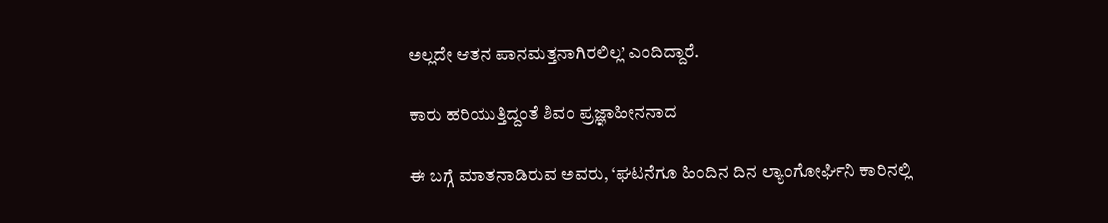ಅಲ್ಲದೇ ಆತನ ಪಾನಮತ್ತನಾಗಿರಲಿಲ್ಲ’ ಎಂದಿದ್ದಾರೆ.

ಕಾರು ಹರಿಯುತ್ತಿದ್ದಂತೆ ಶಿವಂ ಪ್ರಜ್ಞಾಹೀನನಾದ

ಈ ಬಗ್ಗೆ ಮಾತನಾಡಿರುವ ಅವರು, ‘ಘಟನೆಗೂ ಹಿಂದಿನ ದಿನ ಲ್ಯಾಂಗೋರ್ಘಿನಿ ಕಾರಿನಲ್ಲಿ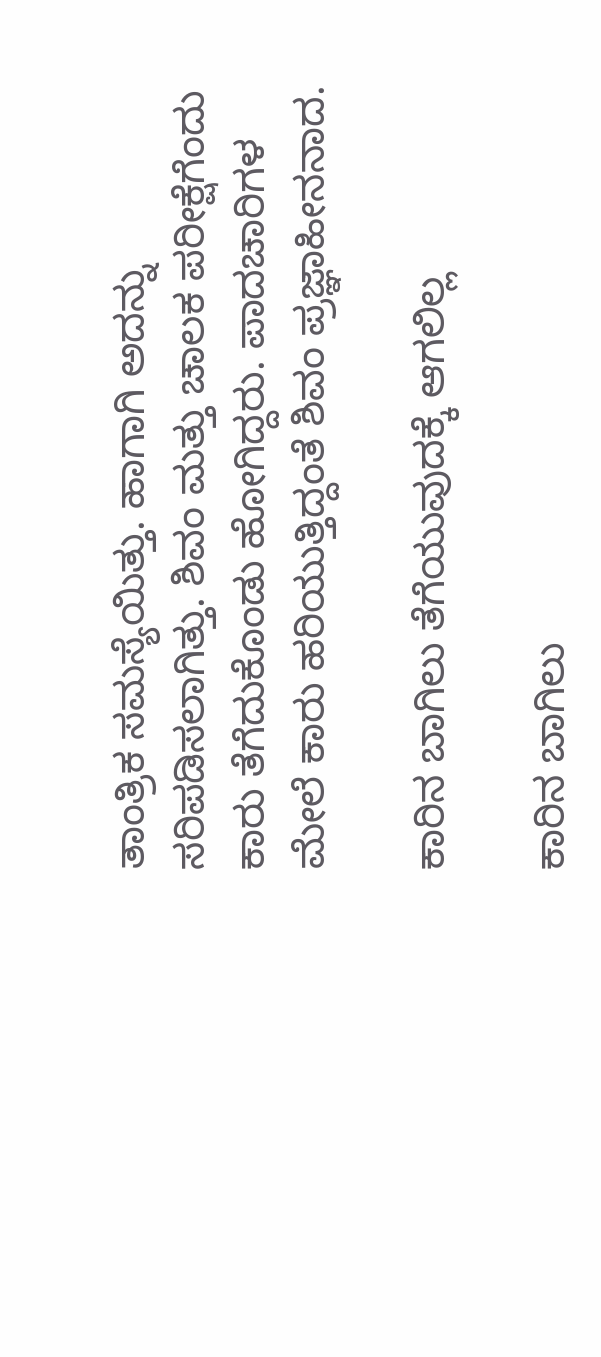ತಾಂತ್ರಿಕ ಸಮಸ್ಯೆಯಿತ್ತು. ಹಾಗಾಗಿ ಅದನ್ನು ಸರಿಪಡಿಸಲಾಗಿತ್ತು. ಶಿವಂ ಮತ್ತು ಚಾಲಕ ಪರೀಕ್ಷೆಗೆಂದು ಕಾರು ತೆಗೆದುಕೊಂಡು ಹೋಗಿದ್ದರು. ಪಾದಚಾರಿಗಳ ಮೇಲೆ ಕಾರು ಹರಿಯುತ್ತಿದ್ದಂತೆ ಶಿವಂ ಪ್ರಜ್ಞಾಹೀನನಾದ.

ಕಾರಿನ ಬಾಗಿಲು ತೆಗೆಯುವುದಕ್ಕೆ ಆಗಲಿಲ್ಲ

ಕಾರಿನ ಬಾಗಿಲು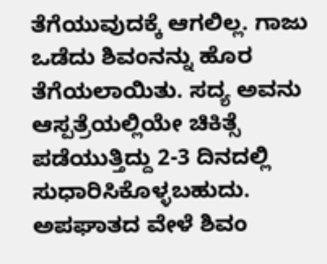ತೆಗೆಯುವುದಕ್ಕೆ ಆಗಲಿಲ್ಲ. ಗಾಜು ಒಡೆದು ಶಿವಂನನ್ನು ಹೊರ ತೆಗೆಯಲಾಯಿತು. ಸದ್ಯ ಅವನು ಆಸ್ಪತ್ರೆಯಲ್ಲಿಯೇ ಚಿಕಿತ್ಸೆ ಪಡೆಯುತ್ತಿದ್ದು 2-3 ದಿನದಲ್ಲಿ ಸುಧಾರಿಸಿಕೊಳ್ಳಬಹುದು. ಅಪಘಾತದ ವೇಳೆ ಶಿವಂ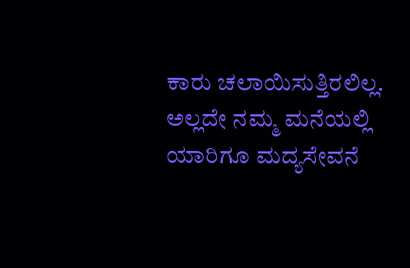ಕಾರು ಚಲಾಯಿಸುತ್ತಿರಲಿಲ್ಲ. ಅಲ್ಲದೇ ನಮ್ಮ ಮನೆಯಲ್ಲಿ ಯಾರಿಗೂ ಮದ್ಯಸೇವನೆ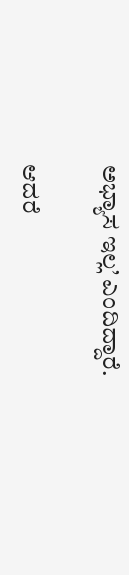ಅಭ್ಯಾಸ ಇಲ್ಲ’ ಎಂದಿದ್ದಾರೆ.

ಆದರೆ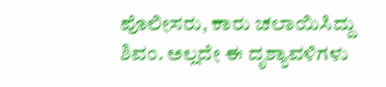ಪೊಲೀಸರು, ಕಾರು ಚಲಾಯಿಸಿದ್ದು ಶಿವಂ. ಅಲ್ಲದೇ ಈ ದೃಶ್ಯಾವಳಿಗಳು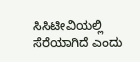ಸಿಸಿಟೀವಿಯಲ್ಲಿ ಸೆರೆಯಾಗಿದೆ ಎಂದು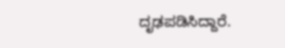ದೃಢಪಡಿಸಿದ್ದಾರೆ.